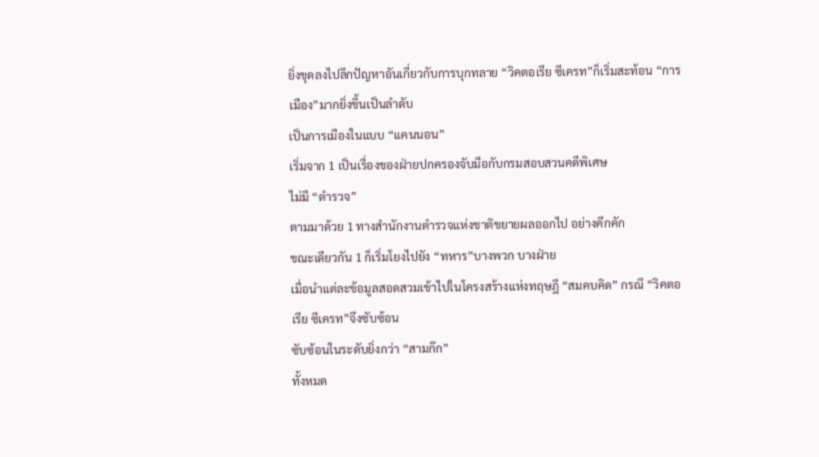ยิ่งขุดลงไปลึกปัญหาอันเกี่ยวกับการบุกทลาย “วิคตอเรีย ซีเครท”ก็เริ่มสะท้อน “การเมือง”มากยิ่งขึ้นเป็นลำดับ
เป็นการเมืองในแบบ “แคนนอน”
เริ่มจาก 1 เป็นเรื่องของฝ่ายปกครองจับมือกับกรมสอบสวนคดีพิเศษ
ไม่มี “ตำรวจ”
ตามมาด้วย 1 ทางสำนักงานตำรวจแห่งชาติขยายผลออกไป อย่างคึกคัก
ขณะเดียวกัน 1 ก็เริ่มโยงไปยัง “ทหาร”บางพวก บางฝ่าย
เมื่อนำแต่ละข้อมูลสอดสวมเข้าไปในโครงสร้างแห่งทฤษฎี “สมคบคิด” กรณี “วิคตอเรีย ซีเครท”จึงซับซ้อน
ซับซ้อนในระดับยิ่งกว่า “สามก๊ก”
ทั้งหมด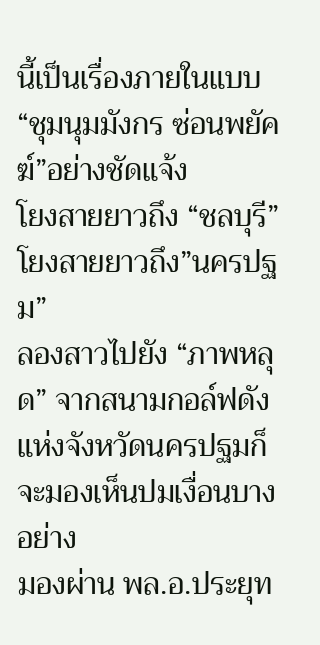นี้เป็นเรื่องภายในแบบ “ชุมนุมมังกร ซ่อนพยัคฆ์”อย่างชัดแจ้ง
โยงสายยาวถึง “ชลบุรี” โยงสายยาวถึง”นครปฐม”
ลองสาวไปยัง “ภาพหลุด” จากสนามกอล์ฟดังแห่งจังหวัดนครปฐมก็จะมองเห็นปมเงื่อนบางอย่าง
มองผ่าน พล.อ.ประยุท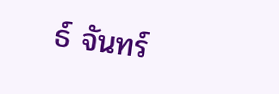ธ์ จันทร์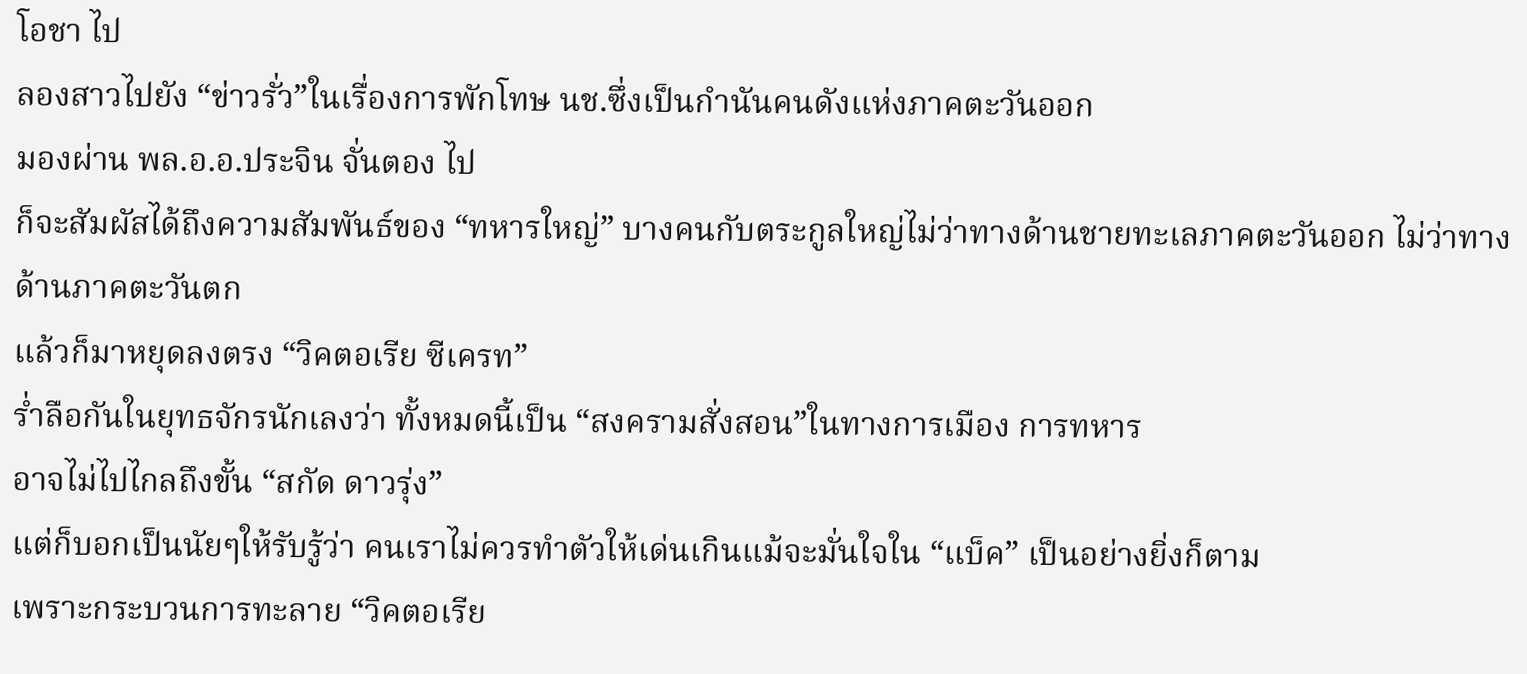โอชา ไป
ลองสาวไปยัง “ข่าวรั่ว”ในเรื่องการพักโทษ นช.ซึ่งเป็นกำนันคนดังแห่งภาคตะวันออก
มองผ่าน พล.อ.อ.ประจิน จั่นตอง ไป
ก็จะสัมผัสได้ถึงความสัมพันธ์ของ “ทหารใหญ่” บางคนกับตระกูลใหญ่ไม่ว่าทางด้านชายทะเลภาคตะวันออก ไม่ว่าทางด้านภาคตะวันตก
แล้วก็มาหยุดลงตรง “วิคตอเรีย ซีเครท”
ร่ำลือกันในยุทธจักรนักเลงว่า ทั้งหมดนี้เป็น “สงครามสั่งสอน”ในทางการเมือง การทหาร
อาจไม่ไปไกลถึงขั้น “สกัด ดาวรุ่ง”
แต่ก็บอกเป็นนัยๆให้รับรู้ว่า คนเราไม่ควรทำตัวให้เด่นเกินแม้จะมั่นใจใน “แบ็ค” เป็นอย่างยิ่งก็ตาม
เพราะกระบวนการทะลาย “วิคตอเรีย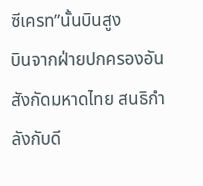ซีเครท”นั้นบินสูง
บินจากฝ่ายปกครองอันสังกัดมหาดไทย สนธิกำลังกับดี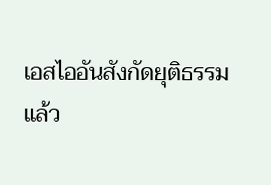เอสไออันสังกัดยุติธรรม
แล้ว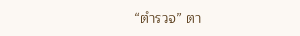“ตำรวจ” ตา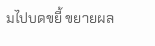มไปบดขยี้ ขยายผล